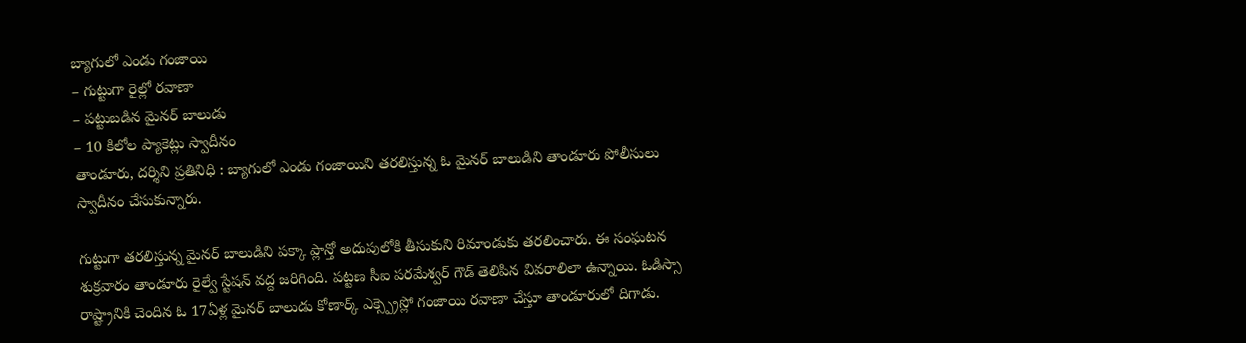బ్యాగులో ఎండు గంజాయి
– గుట్టుగా రైల్లో రవాణా
– పట్టుబడిన మైనర్ బాలుడు
– 10 కిలోల ప్యాకెట్లు స్వాదీనం
తాండూరు, దర్శిని ప్రతినిధి : బ్యాగులో ఎండు గంజాయిని తరలిస్తున్న ఓ మైనర్ బాలుడిని తాండూరు పోలీసులు స్వాదీనం చేసుకున్నారు.

గుట్టుగా తరలిస్తున్న మైనర్ బాలుడిని పక్కా ప్లాన్తో అదుపులోకి తీసుకుని రిమాండుకు తరలించారు. ఈ సంఘటన శుక్రవారం తాండూరు రైల్వే స్టేషన్ వద్ద జరిగింది. పట్టణ సీఐ పరమేశ్వర్ గౌడ్ తెలిపిన వివరాలిలా ఉన్నాయి. ఓడిస్సా రాష్ట్రానికి చెందిన ఓ 17ఏళ్ల మైనర్ బాలుడు కోణార్క్ ఎక్స్ప్రెస్లో గంజాయి రవాణా చేస్తూ తాండూరులో దిగాడు.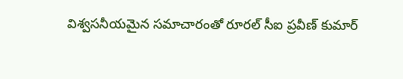విశ్వసనీయమైన సమాచారంతో రూరల్ సీఐ ప్రవీణ్ కుమార్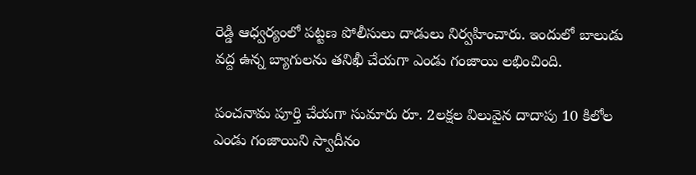రెడ్డి ఆధ్వర్యంలో పట్టణ పోలీసులు దాడులు నిర్వహించారు. ఇందులో బాలుడు వద్ద ఉన్న బ్యాగులను తనిఖీ చేయగా ఎండు గంజాయి లభించింది.

పంచనామ పూర్తి చేయగా సుమారు రూ. 2లక్షల విలువైన దాదాపు 10 కిలోల ఎండు గంజాయిని స్వాదీనం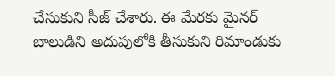చేసుకుని సీజ్ చేశారు. ఈ మేరకు మైనర్ బాలుడిని అదుపులోకి తీసుకుని రిమాండుకు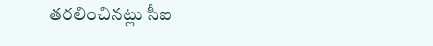తరలించినట్లు సీఐ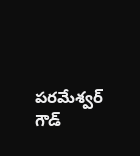పరమేశ్వర్ గౌడ్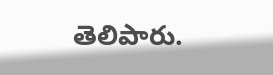తెలిపారు.